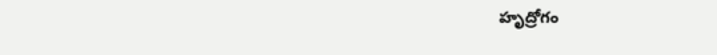హృద్రోగం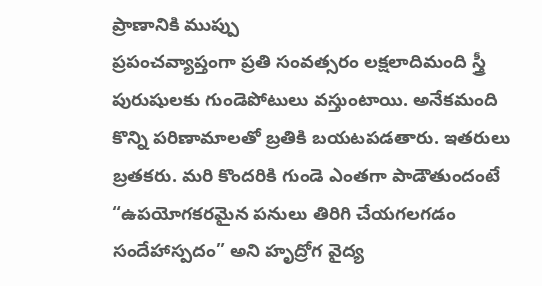ప్రాణానికి ముప్పు
ప్రపంచవ్యాప్తంగా ప్రతి సంవత్సరం లక్షలాదిమంది స్త్రీ పురుషులకు గుండెపోటులు వస్తుంటాయి. అనేకమంది కొన్ని పరిణామాలతో బ్రతికి బయటపడతారు. ఇతరులు బ్రతకరు. మరి కొందరికి గుండె ఎంతగా పాడౌతుందంటే “ఉపయోగకరమైన పనులు తిరిగి చేయగలగడం సందేహాస్పదం” అని హృద్రోగ వైద్య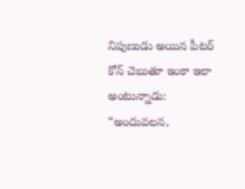నిపుణుడు అయిన పీటర్ కోన్ చెబుతూ ఇంకా ఇలా అంటున్నాడు: “అందువలన,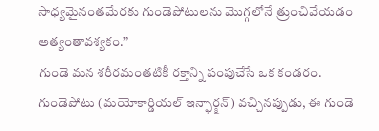సాధ్యమైనంతమేరకు గుండెపోటులను మొగ్గలోనే త్రుంచివేయడం అత్యంతావశ్యకం.”
గుండె మన శరీరమంతటికీ రక్తాన్ని పంపుచేసే ఒక కండరం. గుండెపోటు (మయోకార్డియల్ ఇన్ఫార్క్షన్) వచ్చినప్పుడు, ఈ గుండె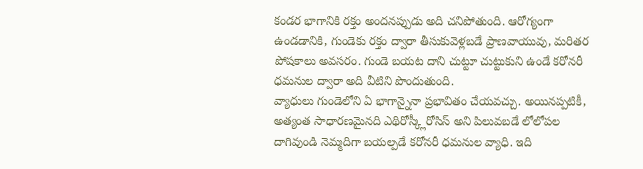కండర భాగానికి రక్తం అందనప్పుడు అది చనిపోతుంది. ఆరోగ్యంగా ఉండడానికి, గుండెకు రక్తం ద్వారా తీసుకువెళ్లబడే ప్రాణవాయువు, మరితర పోషకాలు అవసరం. గుండె బయట దాని చుట్టూ చుట్టుకుని ఉండే కరోనరీ ధమనుల ద్వారా అది వీటిని పొందుతుంది.
వ్యాధులు గుండెలోని ఏ భాగాన్నైనా ప్రభావితం చేయవచ్చు. అయినప్పటికీ, అత్యంత సాధారణమైనది ఎథిరోస్క్లీరోసిస్ అని పిలువబడే లోలోపల దాగివుండి నెమ్మదిగా బయల్పడే కరోనరీ ధమనుల వ్యాధి. ఇది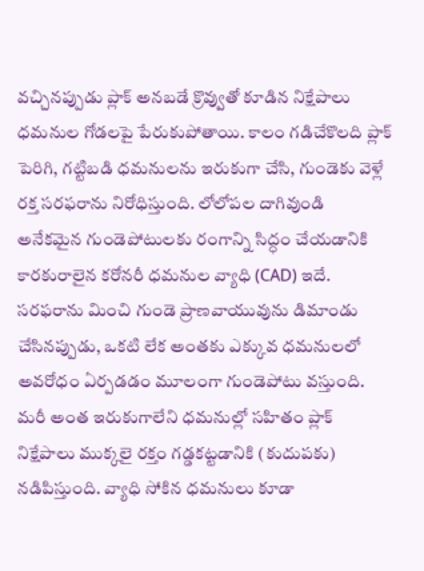వచ్చినప్పుడు ప్లాక్ అనబడే క్రొవ్వుతో కూడిన నిక్షేపాలు ధమనుల గోడలపై పేరుకుపోతాయి. కాలం గడిచేకొలది ప్లాక్ పెరిగి, గట్టిబడి ధమనులను ఇరుకుగా చేసి, గుండెకు వెళ్లే రక్త సరఫరాను నిరోధిస్తుంది. లోలోపల దాగివుండి అనేకమైన గుండెపోటులకు రంగాన్ని సిద్ధం చేయడానికి కారకురాలైన కరోనరీ ధమనుల వ్యాధి (CAD) ఇదే.
సరఫరాను మించి గుండె ప్రాణవాయువును డిమాండు చేసినప్పుడు, ఒకటి లేక అంతకు ఎక్కువ ధమనులలో అవరోధం ఏర్పడడం మూలంగా గుండెపోటు వస్తుంది. మరీ అంత ఇరుకుగాలేని ధమనుల్లో సహితం ప్లాక్ నిక్షేపాలు ముక్కలై రక్తం గడ్డకట్టడానికి (కుదుపకు) నడిపిస్తుంది. వ్యాధి సోకిన ధమనులు కూడా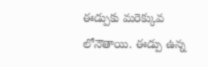ఈడ్పుకు మరెక్కువ లోనౌతాయి. ఈడ్పు ఉన్న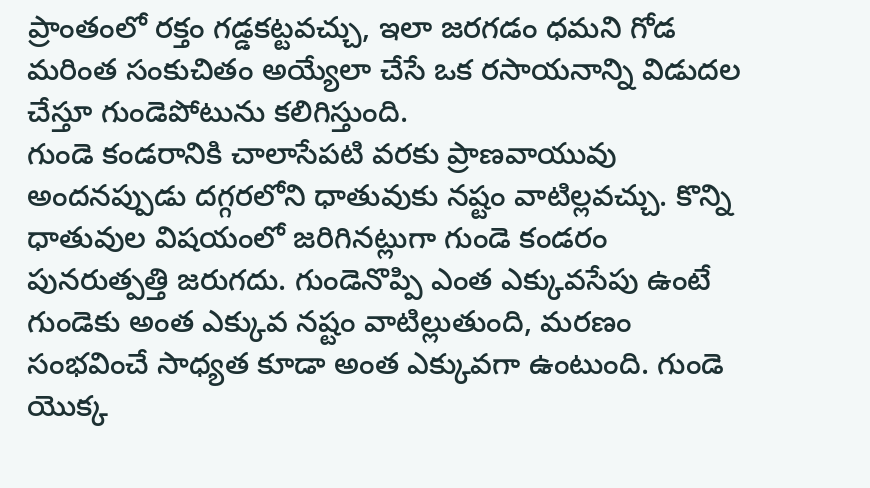ప్రాంతంలో రక్తం గడ్డకట్టవచ్చు, ఇలా జరగడం ధమని గోడ మరింత సంకుచితం అయ్యేలా చేసే ఒక రసాయనాన్ని విడుదల చేస్తూ గుండెపోటును కలిగిస్తుంది.
గుండె కండరానికి చాలాసేపటి వరకు ప్రాణవాయువు అందనప్పుడు దగ్గరలోని ధాతువుకు నష్టం వాటిల్లవచ్చు. కొన్ని ధాతువుల విషయంలో జరిగినట్లుగా గుండె కండరం పునరుత్పత్తి జరుగదు. గుండెనొప్పి ఎంత ఎక్కువసేపు ఉంటే గుండెకు అంత ఎక్కువ నష్టం వాటిల్లుతుంది, మరణం సంభవించే సాధ్యత కూడా అంత ఎక్కువగా ఉంటుంది. గుండె యొక్క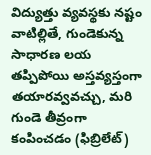విద్యుత్తు వ్యవస్థకు నష్టం వాటిల్లితే, గుండెకున్న సాధారణ లయ తప్పిపోయి అస్తవ్యస్తంగా తయారవ్వవచ్చు, మరి గుండె తీవ్రంగా కంపించడం (ఫిబ్రిలేట్)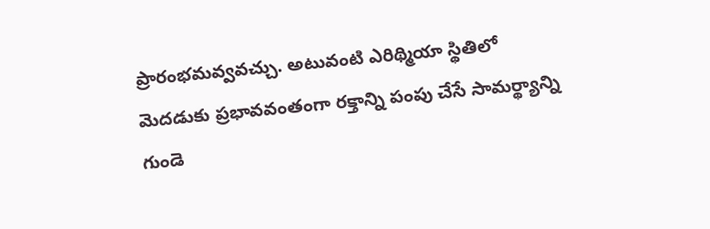ప్రారంభమవ్వవచ్చు. అటువంటి ఎరిథ్మియా స్థితిలో మెదడుకు ప్రభావవంతంగా రక్తాన్ని పంపు చేసే సామర్థ్యాన్ని గుండె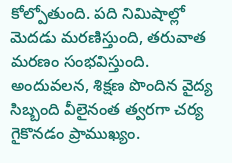కోల్పోతుంది. పది నిమిషాల్లో మెదడు మరణిస్తుంది, తరువాత మరణం సంభవిస్తుంది.
అందువలన, శిక్షణ పొందిన వైద్య సిబ్బంది వీలైనంత త్వరగా చర్య గైకొనడం ప్రాముఖ్యం.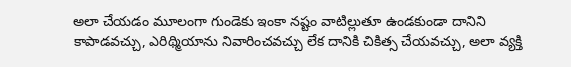అలా చేయడం మూలంగా గుండెకు ఇంకా నష్టం వాటిల్లుతూ ఉండకుండా దానిని కాపాడవచ్చు, ఎరిథ్మియాను నివారించవచ్చు లేక దానికి చికిత్స చేయవచ్చు, అలా వ్యక్తి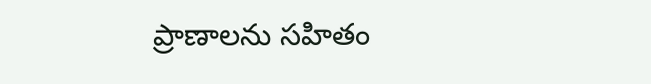ప్రాణాలను సహితం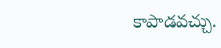కాపాడవచ్చు.